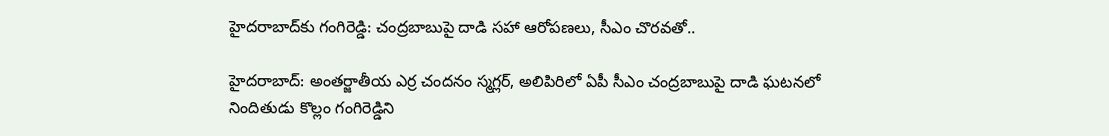హైదరాబాద్‌కు గంగిరెడ్డి: చంద్రబాబుపై దాడి సహా ఆరోపణలు, సీఎం చొరవతో..

హైదరాబాద్: అంతర్జాతీయ ఎర్ర చందనం స్మగ్లర్‌, అలిపిరిలో ఏపీ సీఎం చంద్రబాబుపై దాడి ఘటనలో నిందితుడు కొల్లం గంగిరెడ్డిని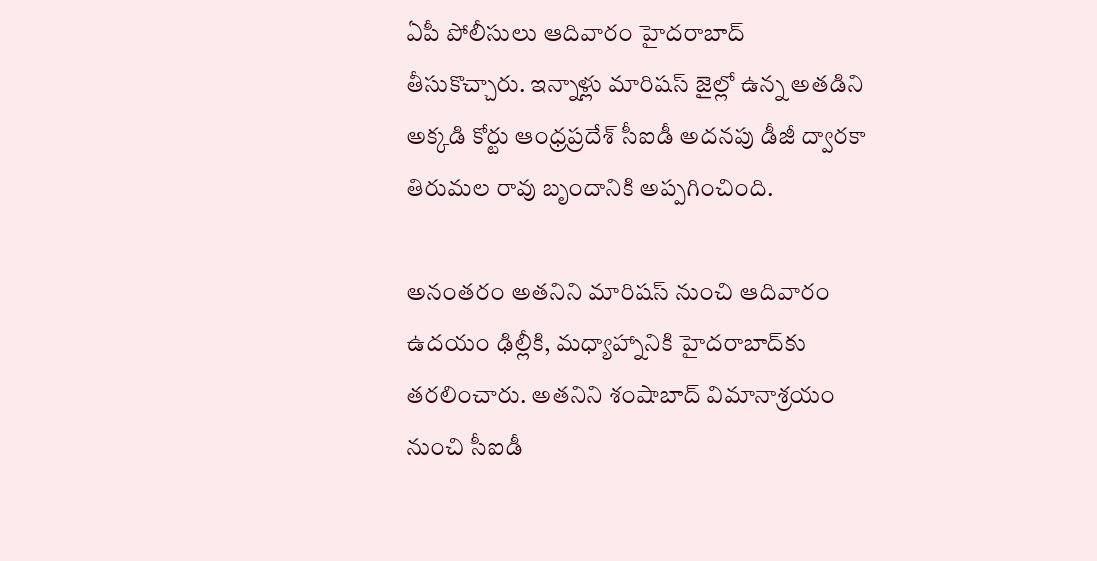ఏపీ పోలీసులు ఆదివారం హైదరాబాద్‌ తీసుకొచ్చారు. ఇన్నాళ్లు మారిషస్ జైల్లో ఉన్న అతడిని అక్కడి కోర్టు ఆంధ్రప్రదేశ్‌ సీఐడీ అదనపు డీజీ ద్వారకా తిరుమల రావు బృందానికి అప్పగించింది.

అనంతరం అతనిని మారిషస్ నుంచి ఆదివారం ఉదయం ఢిల్లీకి, మధ్యాహ్నానికి హైదరాబాద్‌కు తరలించారు. అతనిని శంషాబాద్ విమానాశ్రయం నుంచి సీఐడీ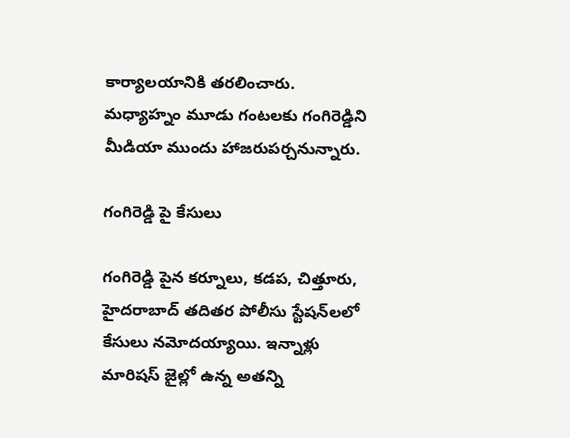కార్యాలయానికి తరలించారు. మధ్యాహ్నం మూడు గంటలకు గంగిరెడ్డిని మీడియా ముందు హాజరుపర్చనున్నారు.

గంగిరెడ్డి పై కేసులు

గంగిరెడ్డి పైన కర్నూలు, కడప, చిత్తూరు, హైదరాబాద్ తదితర పోలీసు స్టేషన్‌లలో కేసులు నమోదయ్యాయి. ఇన్నాళ్లు మారిషస్ జైల్లో ఉన్న అతన్ని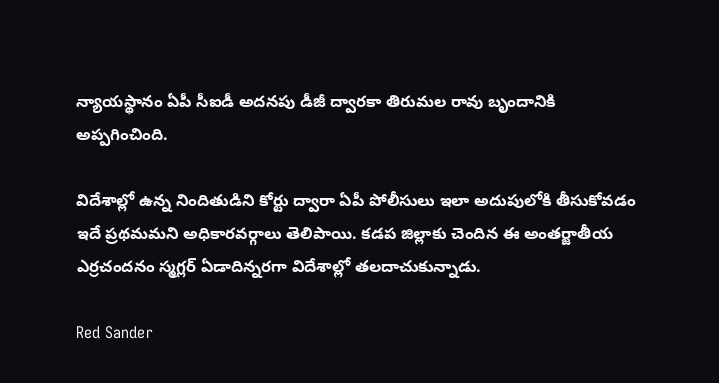న్యాయస్థానం ఏపీ సీఐడీ అదనపు డీజీ ద్వారకా తిరుమల రావు బృందానికి అప్పగించింది.

విదేశాల్లో ఉన్న నిందితుడిని కోర్టు ద్వారా ఏపీ పోలీసులు ఇలా అదుపులోకి తీసుకోవడం ఇదే ప్రథమమని అధికారవర్గాలు తెలిపాయి. కడప జిల్లాకు చెందిన ఈ అంతర్జాతీయ ఎర్రచందనం స్మగ్లర్‌ ఏడాదిన్నరగా విదేశాల్లో తలదాచుకున్నాడు.

Red Sander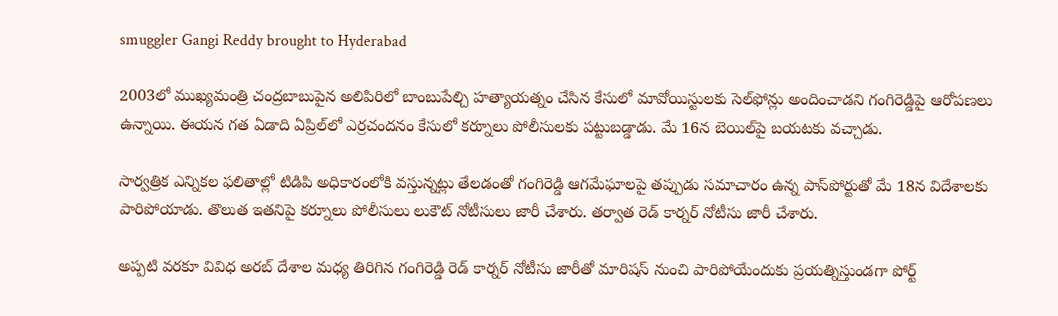smuggler Gangi Reddy brought to Hyderabad

2003లో ముఖ్యమంత్రి చంద్రబాబుపైన అలిపిరిలో బాంబుపేల్చి హత్యాయత్నం చేసిన కేసులో మావోయిస్టులకు సెల్‌ఫోన్లు అందించాడని గంగిరెడ్డిపై ఆరోపణలు ఉన్నాయి. ఈయన గత ఏడాది ఏప్రిల్‌లో ఎర్రచందనం కేసులో కర్నూలు పోలీసులకు పట్టుబడ్డాడు. మే 16న బెయిల్‌పై బయటకు వచ్చాడు.

సార్వత్రిక ఎన్నికల ఫలితాల్లో టిడిపి అధికారంలోకి వస్తున్నట్లు తేలడంతో గంగిరెడ్డి ఆగమేఘాలపై తప్పుడు సమాచారం ఉన్న పాస్‌పోర్టుతో మే 18న విదేశాలకు పారిపోయాడు. తొలుత ఇతనిపై కర్నూలు పోలీసులు లుకౌట్ నోటీసులు జారీ చేశారు. తర్వాత రెడ్ కార్నర్‌ నోటీసు జారీ చేశారు.

అప్పటి వరకూ వివిధ అరబ్ దేశాల మధ్య తిరిగిన గంగిరెడ్డి రెడ్ కార్నర్‌ నోటీసు జారీతో మారిషస్‌ నుంచి పారిపోయేందుకు ప్రయత్నిస్తుండగా పోర్ట్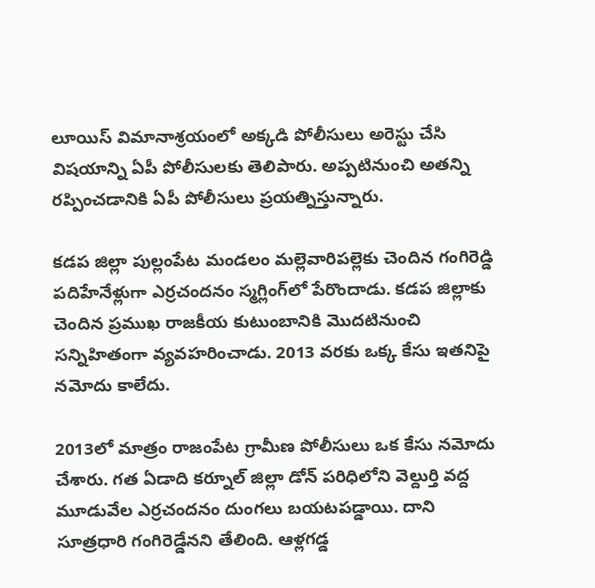లూయిస్‌ విమానాశ్రయంలో అక్కడి పోలీసులు అరెస్టు చేసి విషయాన్ని ఏపీ పోలీసులకు తెలిపారు. అప్పటినుంచి అతన్ని రప్పించడానికి ఏపీ పోలీసులు ప్రయత్నిస్తున్నారు.

కడప జిల్లా పుల్లంపేట మండలం మల్లెవారిపల్లెకు చెందిన గంగిరెడ్డి పదిహేనేళ్లుగా ఎర్రచందనం స్మగ్లింగ్‌లో పేరొందాడు. కడప జిల్లాకు చెందిన ప్రముఖ రాజకీయ కుటుంబానికి మొదటినుంచి సన్నిహితంగా వ్యవహరించాడు. 2013 వరకు ఒక్క కేసు ఇతనిపై నమోదు కాలేదు.

2013లో మాత్రం రాజంపేట గ్రామీణ పోలీసులు ఒక కేసు నమోదు చేశారు. గత ఏడాది కర్నూల్ జిల్లా డోన్‌ పరిధిలోని వెల్దుర్తి వద్ద మూడువేల ఎర్రచందనం దుంగలు బయటపడ్డాయి. దాని సూత్రధారి గంగిరెడ్డేనని తేలింది. ఆళ్లగడ్డ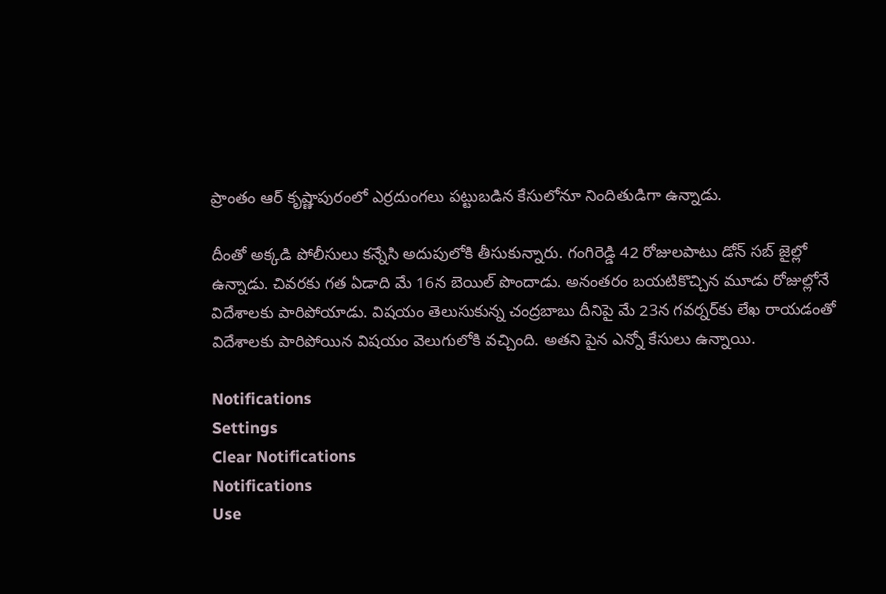ప్రాంతం ఆర్ కృష్ణాపురంలో ఎర్రదుంగలు పట్టుబడిన కేసులోనూ నిందితుడిగా ఉన్నాడు.

దీంతో అక్కడి పోలీసులు కన్నేసి అదుపులోకి తీసుకున్నారు. గంగిరెడ్డి 42 రోజులపాటు డోన్‌ సబ్ జైల్లో ఉన్నాడు. చివరకు గత ఏడాది మే 16న బెయిల్‌ పొందాడు. అనంతరం బయటికొచ్చిన మూడు రోజుల్లోనే విదేశాలకు పారిపోయాడు. విషయం తెలుసుకున్న చంద్రబాబు దీనిపై మే 23న గవర్నర్‌కు లేఖ రాయడంతో విదేశాలకు పారిపోయిన విషయం వెలుగులోకి వచ్చింది. అతని పైన ఎన్నో కేసులు ఉన్నాయి.

Notifications
Settings
Clear Notifications
Notifications
Use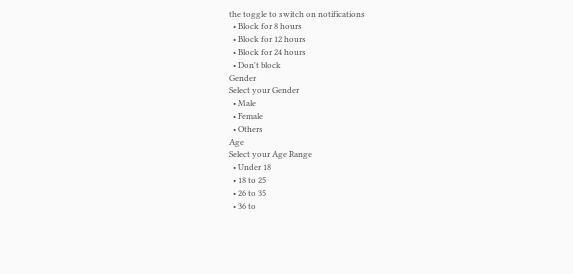the toggle to switch on notifications
  • Block for 8 hours
  • Block for 12 hours
  • Block for 24 hours
  • Don't block
Gender
Select your Gender
  • Male
  • Female
  • Others
Age
Select your Age Range
  • Under 18
  • 18 to 25
  • 26 to 35
  • 36 to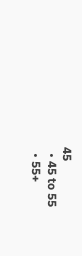45
  • 45 to 55
  • 55+